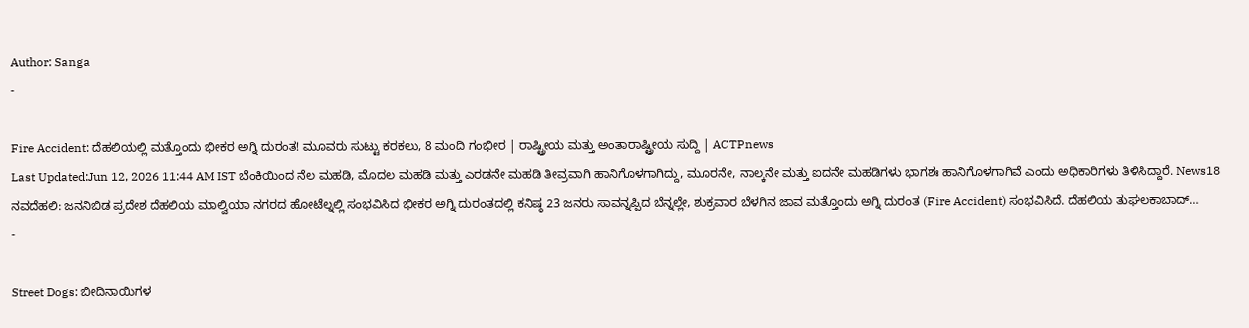Author: Sanga
-

Fire Accident: ದೆಹಲಿಯಲ್ಲಿ ಮತ್ತೊಂದು ಭೀಕರ ಅಗ್ನಿ ದುರಂತ! ಮೂವರು ಸುಟ್ಟು ಕರಕಲು, 8 ಮಂದಿ ಗಂಭೀರ | ರಾಷ್ಟ್ರೀಯ ಮತ್ತು ಅಂತಾರಾಷ್ಟ್ರೀಯ ಸುದ್ದಿ | ACTPnews
Last Updated:Jun 12, 2026 11:44 AM IST ಬೆಂಕಿಯಿಂದ ನೆಲ ಮಹಡಿ, ಮೊದಲ ಮಹಡಿ ಮತ್ತು ಎರಡನೇ ಮಹಡಿ ತೀವ್ರವಾಗಿ ಹಾನಿಗೊಳಗಾಗಿದ್ದು, ಮೂರನೇ, ನಾಲ್ಕನೇ ಮತ್ತು ಐದನೇ ಮಹಡಿಗಳು ಭಾಗಶಃ ಹಾನಿಗೊಳಗಾಗಿವೆ ಎಂದು ಅಧಿಕಾರಿಗಳು ತಿಳಿಸಿದ್ದಾರೆ. News18 ನವದೆಹಲಿ: ಜನನಿಬಿಡ ಪ್ರದೇಶ ದೆಹಲಿಯ ಮಾಲ್ವಿಯಾ ನಗರದ ಹೋಟೆಲ್ನಲ್ಲಿ ಸಂಭವಿಸಿದ ಭೀಕರ ಅಗ್ನಿ ದುರಂತದಲ್ಲಿ ಕನಿಷ್ಠ 23 ಜನರು ಸಾವನ್ನಪ್ಪಿದ ಬೆನ್ನಲ್ಲೇ, ಶುಕ್ರವಾರ ಬೆಳಗಿನ ಜಾವ ಮತ್ತೊಂದು ಅಗ್ನಿ ದುರಂತ (Fire Accident) ಸಂಭವಿಸಿದೆ. ದೆಹಲಿಯ ತುಘಲಕಾಬಾದ್…
-

Street Dogs: ಬೀದಿನಾಯಿಗಳ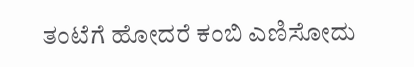ತಂಟೆಗೆ ಹೋದರೆ ಕಂಬಿ ಎಣಿಸೋದು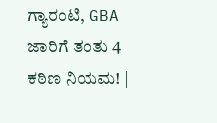ಗ್ಯಾರಂಟಿ, GBA ಜಾರಿಗೆ ತಂತು 4 ಕಠಿಣ ನಿಯಮ! |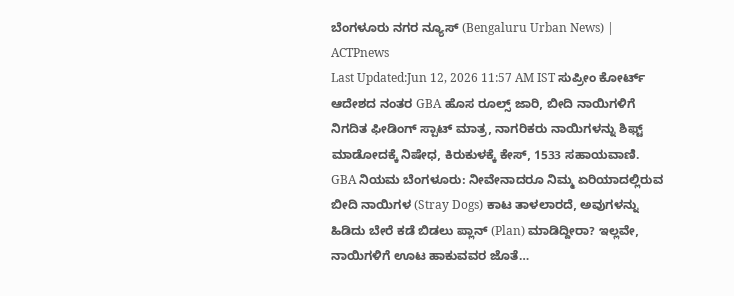ಬೆಂಗಳೂರು ನಗರ ನ್ಯೂಸ್ (Bengaluru Urban News) | ACTPnews
Last Updated:Jun 12, 2026 11:57 AM IST ಸುಪ್ರೀಂ ಕೋರ್ಟ್ ಆದೇಶದ ನಂತರ GBA ಹೊಸ ರೂಲ್ಸ್ ಜಾರಿ, ಬೀದಿ ನಾಯಿಗಳಿಗೆ ನಿಗದಿತ ಫೀಡಿಂಗ್ ಸ್ಪಾಟ್ ಮಾತ್ರ, ನಾಗರಿಕರು ನಾಯಿಗಳನ್ನು ಶಿಫ್ಟ್ ಮಾಡೋದಕ್ಕೆ ನಿಷೇಧ, ಕಿರುಕುಳಕ್ಕೆ ಕೇಸ್, 1533 ಸಹಾಯವಾಣಿ. GBA ನಿಯಮ ಬೆಂಗಳೂರು: ನೀವೇನಾದರೂ ನಿಮ್ಮ ಏರಿಯಾದಲ್ಲಿರುವ ಬೀದಿ ನಾಯಿಗಳ (Stray Dogs) ಕಾಟ ತಾಳಲಾರದೆ, ಅವುಗಳನ್ನು ಹಿಡಿದು ಬೇರೆ ಕಡೆ ಬಿಡಲು ಪ್ಲಾನ್ (Plan) ಮಾಡಿದ್ದೀರಾ? ಇಲ್ಲವೇ, ನಾಯಿಗಳಿಗೆ ಊಟ ಹಾಕುವವರ ಜೊತೆ…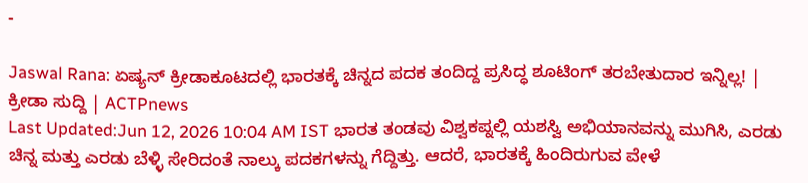-

Jaswal Rana: ಏಷ್ಯನ್ ಕ್ರೀಡಾಕೂಟದಲ್ಲಿ ಭಾರತಕ್ಕೆ ಚಿನ್ನದ ಪದಕ ತಂದಿದ್ದ ಪ್ರಸಿದ್ಧ ಶೂಟಿಂಗ್ ತರಬೇತುದಾರ ಇನ್ನಿಲ್ಲ! | ಕ್ರೀಡಾ ಸುದ್ದಿ | ACTPnews
Last Updated:Jun 12, 2026 10:04 AM IST ಭಾರತ ತಂಡವು ವಿಶ್ವಕಪ್ನಲ್ಲಿ ಯಶಸ್ವಿ ಅಭಿಯಾನವನ್ನು ಮುಗಿಸಿ, ಎರಡು ಚಿನ್ನ ಮತ್ತು ಎರಡು ಬೆಳ್ಳಿ ಸೇರಿದಂತೆ ನಾಲ್ಕು ಪದಕಗಳನ್ನು ಗೆದ್ದಿತ್ತು. ಆದರೆ, ಭಾರತಕ್ಕೆ ಹಿಂದಿರುಗುವ ವೇಳೆ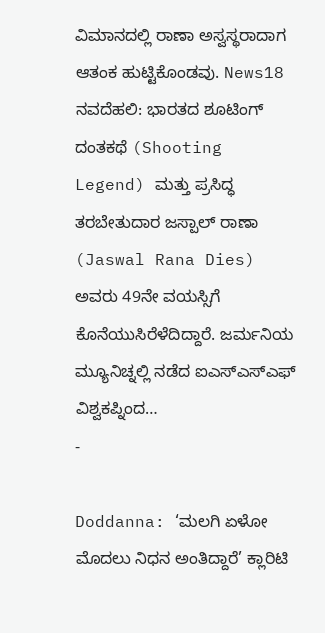ವಿಮಾನದಲ್ಲಿ ರಾಣಾ ಅಸ್ವಸ್ಥರಾದಾಗ ಆತಂಕ ಹುಟ್ಟಿಕೊಂಡವು. News18 ನವದೆಹಲಿ: ಭಾರತದ ಶೂಟಿಂಗ್ ದಂತಕಥೆ (Shooting Legend) ಮತ್ತು ಪ್ರಸಿದ್ಧ ತರಬೇತುದಾರ ಜಸ್ಪಾಲ್ ರಾಣಾ (Jaswal Rana Dies) ಅವರು 49ನೇ ವಯಸ್ಸಿಗೆ ಕೊನೆಯುಸಿರೆಳೆದಿದ್ದಾರೆ. ಜರ್ಮನಿಯ ಮ್ಯೂನಿಚ್ನಲ್ಲಿ ನಡೆದ ಐಎಸ್ಎಸ್ಎಫ್ ವಿಶ್ವಕಪ್ನಿಂದ…
-

Doddanna: ‘ಮಲಗಿ ಏಳೋ ಮೊದಲು ನಿಧನ ಅಂತಿದ್ದಾರೆ’ ಕ್ಲಾರಿಟಿ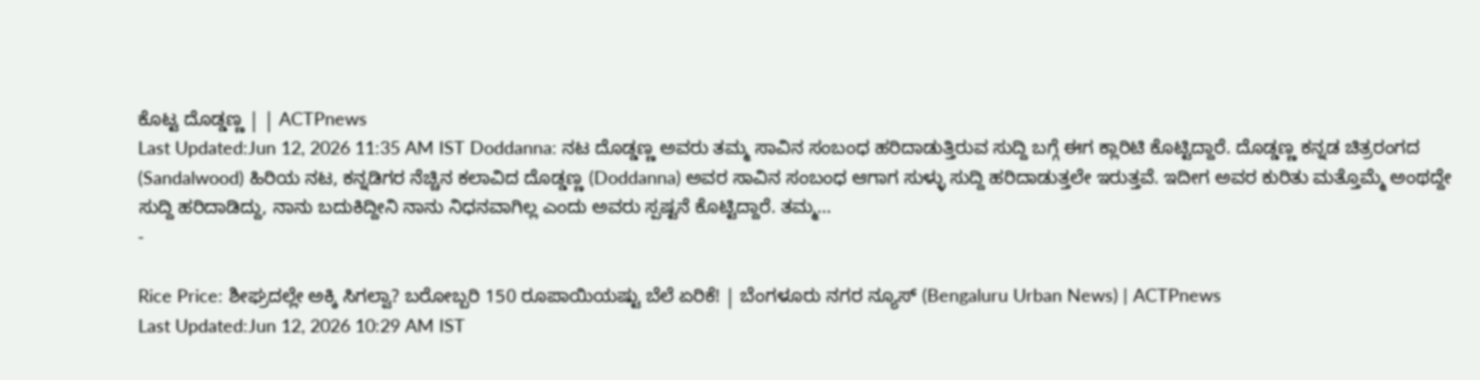ಕೊಟ್ಟ ದೊಡ್ಡಣ್ಣ | | ACTPnews
Last Updated:Jun 12, 2026 11:35 AM IST Doddanna: ನಟ ದೊಡ್ಡಣ್ಣ ಅವರು ತಮ್ಮ ಸಾವಿನ ಸಂಬಂಧ ಹರಿದಾಡುತ್ತಿರುವ ಸುದ್ದಿ ಬಗ್ಗೆ ಈಗ ಕ್ಲಾರಿಟಿ ಕೊಟ್ಟಿದ್ದಾರೆ. ದೊಡ್ಡಣ್ಣ ಕನ್ನಡ ಚಿತ್ರರಂಗದ (Sandalwood) ಹಿರಿಯ ನಟ, ಕನ್ನಡಿಗರ ನೆಚ್ಚಿನ ಕಲಾವಿದ ದೊಡ್ಡಣ್ಣ (Doddanna) ಅವರ ಸಾವಿನ ಸಂಬಂಧ ಆಗಾಗ ಸುಳ್ಳು ಸುದ್ದಿ ಹರಿದಾಡುತ್ತಲೇ ಇರುತ್ತವೆ. ಇದೀಗ ಅವರ ಕುರಿತು ಮತ್ತೊಮ್ಮೆ ಅಂಥದ್ದೇ ಸುದ್ದಿ ಹರಿದಾಡಿದ್ದು, ನಾನು ಬದುಕಿದ್ದೀನಿ ನಾನು ನಿಧನವಾಗಿಲ್ಲ ಎಂದು ಅವರು ಸ್ಪಷ್ಟನೆ ಕೊಟ್ಟಿದ್ದಾರೆ. ತಮ್ಮ…
-

Rice Price: ಶೀಘ್ರದಲ್ಲೇ ಅಕ್ಕಿ ಸಿಗಲ್ವಾ? ಬರೋಬ್ಬರಿ 150 ರೂಪಾಯಿಯಷ್ಟು ಬೆಲೆ ಏರಿಕೆ! | ಬೆಂಗಳೂರು ನಗರ ನ್ಯೂಸ್ (Bengaluru Urban News) | ACTPnews
Last Updated:Jun 12, 2026 10:29 AM IST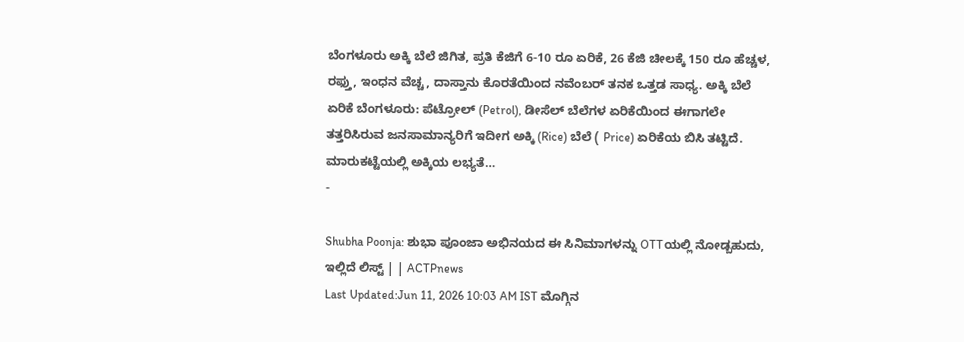ಬೆಂಗಳೂರು ಅಕ್ಕಿ ಬೆಲೆ ಜಿಗಿತ, ಪ್ರತಿ ಕೆಜಿಗೆ 6-10 ರೂ ಏರಿಕೆ, 26 ಕೆಜಿ ಚೀಲಕ್ಕೆ 150 ರೂ ಹೆಚ್ಚಳ, ರಫ್ತು, ಇಂಧನ ವೆಚ್ಚ, ದಾಸ್ತಾನು ಕೊರತೆಯಿಂದ ನವೆಂಬರ್ ತನಕ ಒತ್ತಡ ಸಾಧ್ಯ. ಅಕ್ಕಿ ಬೆಲೆ ಏರಿಕೆ ಬೆಂಗಳೂರು: ಪೆಟ್ರೋಲ್ (Petrol), ಡೀಸೆಲ್ ಬೆಲೆಗಳ ಏರಿಕೆಯಿಂದ ಈಗಾಗಲೇ ತತ್ತರಿಸಿರುವ ಜನಸಾಮಾನ್ಯರಿಗೆ ಇದೀಗ ಅಕ್ಕಿ (Rice) ಬೆಲೆ ( Price) ಏರಿಕೆಯ ಬಿಸಿ ತಟ್ಟಿದೆ. ಮಾರುಕಟ್ಟೆಯಲ್ಲಿ ಅಕ್ಕಿಯ ಲಭ್ಯತೆ…
-

Shubha Poonja: ಶುಭಾ ಪೂಂಜಾ ಅಭಿನಯದ ಈ ಸಿನಿಮಾಗಳನ್ನು OTTಯಲ್ಲಿ ನೋಡ್ಬಹುದು, ಇಲ್ಲಿದೆ ಲಿಸ್ಟ್ | | ACTPnews
Last Updated:Jun 11, 2026 10:03 AM IST ಮೊಗ್ಗಿನ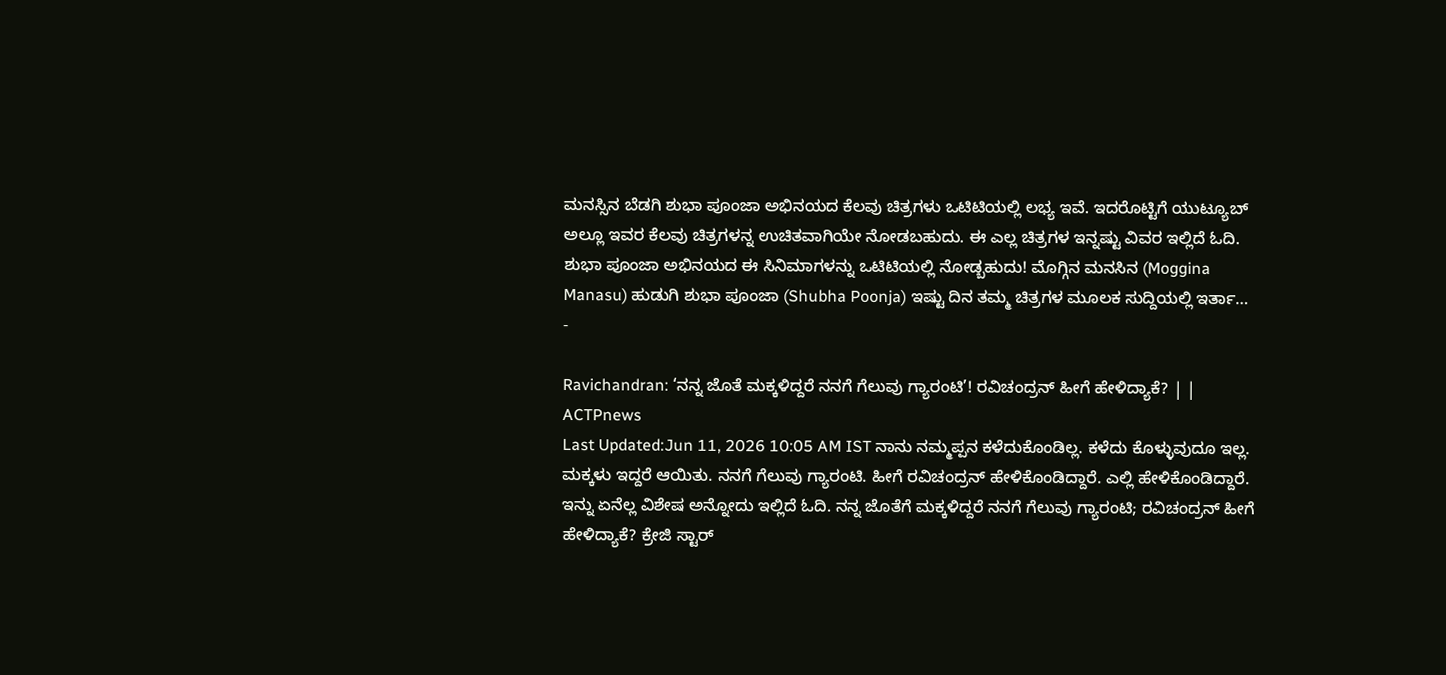ಮನಸ್ಸಿನ ಬೆಡಗಿ ಶುಭಾ ಪೂಂಜಾ ಅಭಿನಯದ ಕೆಲವು ಚಿತ್ರಗಳು ಒಟಿಟಿಯಲ್ಲಿ ಲಭ್ಯ ಇವೆ. ಇದರೊಟ್ಟಿಗೆ ಯುಟ್ಯೂಬ್ ಅಲ್ಲೂ ಇವರ ಕೆಲವು ಚಿತ್ರಗಳನ್ನ ಉಚಿತವಾಗಿಯೇ ನೋಡಬಹುದು. ಈ ಎಲ್ಲ ಚಿತ್ರಗಳ ಇನ್ನಷ್ಟು ವಿವರ ಇಲ್ಲಿದೆ ಓದಿ. ಶುಭಾ ಪೂಂಜಾ ಅಭಿನಯದ ಈ ಸಿನಿಮಾಗಳನ್ನು ಒಟಿಟಿಯಲ್ಲಿ ನೋಡ್ಬಹುದು! ಮೊಗ್ಗಿನ ಮನಸಿನ (Moggina Manasu) ಹುಡುಗಿ ಶುಭಾ ಪೂಂಜಾ (Shubha Poonja) ಇಷ್ಟು ದಿನ ತಮ್ಮ ಚಿತ್ರಗಳ ಮೂಲಕ ಸುದ್ದಿಯಲ್ಲಿ ಇರ್ತಾ…
-

Ravichandran: ‘ನನ್ನ ಜೊತೆ ಮಕ್ಕಳಿದ್ದರೆ ನನಗೆ ಗೆಲುವು ಗ್ಯಾರಂಟಿ’! ರವಿಚಂದ್ರನ್ ಹೀಗೆ ಹೇಳಿದ್ಯಾಕೆ? | | ACTPnews
Last Updated:Jun 11, 2026 10:05 AM IST ನಾನು ನಮ್ಮಪ್ಪನ ಕಳೆದುಕೊಂಡಿಲ್ಲ. ಕಳೆದು ಕೊಳ್ಳುವುದೂ ಇಲ್ಲ. ಮಕ್ಕಳು ಇದ್ದರೆ ಆಯಿತು. ನನಗೆ ಗೆಲುವು ಗ್ಯಾರಂಟಿ. ಹೀಗೆ ರವಿಚಂದ್ರನ್ ಹೇಳಿಕೊಂಡಿದ್ದಾರೆ. ಎಲ್ಲಿ ಹೇಳಿಕೊಂಡಿದ್ದಾರೆ. ಇನ್ನು ಏನೆಲ್ಲ ವಿಶೇಷ ಅನ್ನೋದು ಇಲ್ಲಿದೆ ಓದಿ. ನನ್ನ ಜೊತೆಗೆ ಮಕ್ಕಳಿದ್ದರೆ ನನಗೆ ಗೆಲುವು ಗ್ಯಾರಂಟಿ; ರವಿಚಂದ್ರನ್ ಹೀಗೆ ಹೇಳಿದ್ಯಾಕೆ? ಕ್ರೇಜಿ ಸ್ಟಾರ್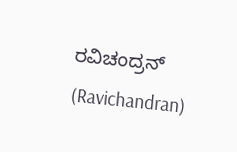ರವಿಚಂದ್ರನ್ (Ravichandran)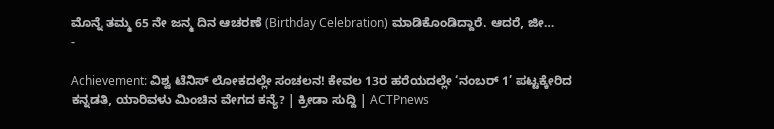ಮೊನ್ನೆ ತಮ್ಮ 65 ನೇ ಜನ್ಮ ದಿನ ಆಚರಣೆ (Birthday Celebration) ಮಾಡಿಕೊಂಡಿದ್ದಾರೆ. ಆದರೆ, ಜೀ…
-

Achievement: ವಿಶ್ವ ಟೆನಿಸ್ ಲೋಕದಲ್ಲೇ ಸಂಚಲನ! ಕೇವಲ 13ರ ಹರೆಯದಲ್ಲೇ ‘ನಂಬರ್ 1’ ಪಟ್ಟಕ್ಕೇರಿದ ಕನ್ನಡತಿ, ಯಾರಿವಳು ಮಿಂಚಿನ ವೇಗದ ಕನ್ಯೆ? | ಕ್ರೀಡಾ ಸುದ್ದಿ | ACTPnews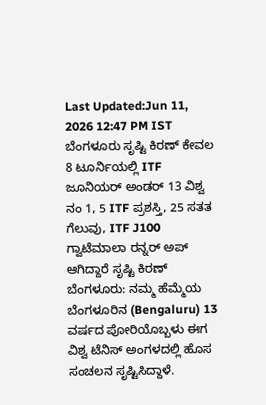Last Updated:Jun 11, 2026 12:47 PM IST ಬೆಂಗಳೂರು ಸೃಷ್ಟಿ ಕಿರಣ್ ಕೇವಲ 8 ಟೂರ್ನಿಯಲ್ಲಿ ITF ಜೂನಿಯರ್ ಅಂಡರ್ 13 ವಿಶ್ವ ನಂ 1, 5 ITF ಪ್ರಶಸ್ತಿ, 25 ಸತತ ಗೆಲುವು, ITF J100 ಗ್ವಾಟೆಮಾಲಾ ರನ್ನರ್ ಅಪ್ ಆಗಿದ್ದಾರೆ ಸೃಷ್ಟಿ ಕಿರಣ್ ಬೆಂಗಳೂರು: ನಮ್ಮ ಹೆಮ್ಮೆಯ ಬೆಂಗಳೂರಿನ (Bengaluru) 13 ವರ್ಷದ ಪೋರಿಯೊಬ್ಬಳು ಈಗ ವಿಶ್ವ ಟೆನಿಸ್ ಅಂಗಳದಲ್ಲಿ ಹೊಸ ಸಂಚಲನ ಸೃಷ್ಟಿಸಿದ್ದಾಳೆ.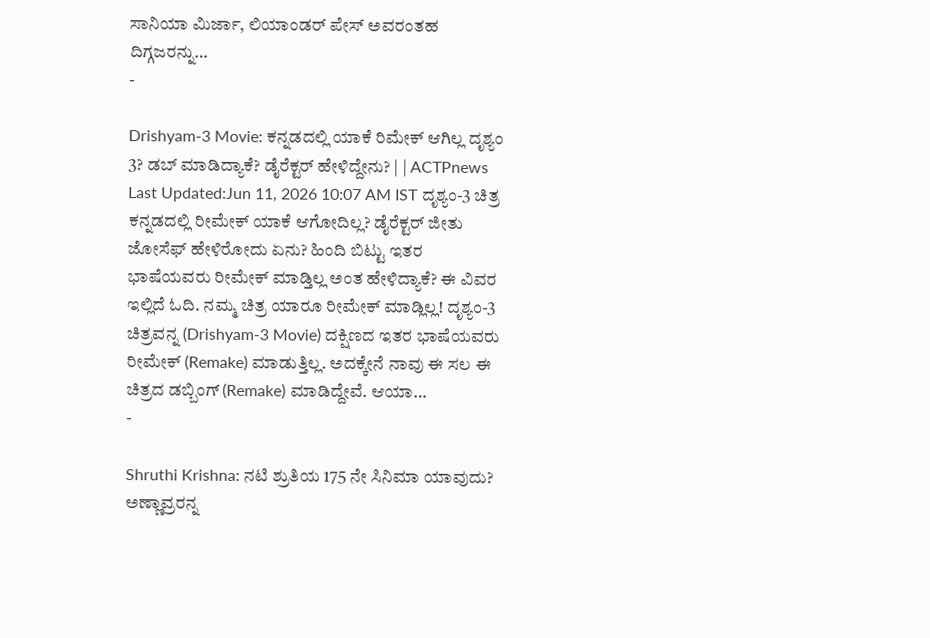ಸಾನಿಯಾ ಮಿರ್ಜಾ, ಲಿಯಾಂಡರ್ ಪೇಸ್ ಅವರಂತಹ ದಿಗ್ಗಜರನ್ನು…
-

Drishyam-3 Movie: ಕನ್ನಡದಲ್ಲಿ ಯಾಕೆ ರಿಮೇಕ್ ಆಗಿಲ್ಲ ದೃಶ್ಯಂ 3? ಡಬ್ ಮಾಡಿದ್ಯಾಕೆ? ಡೈರೆಕ್ಟರ್ ಹೇಳಿದ್ದೇನು? | | ACTPnews
Last Updated:Jun 11, 2026 10:07 AM IST ದೃಶ್ಯಂ-3 ಚಿತ್ರ ಕನ್ನಡದಲ್ಲಿ ರೀಮೇಕ್ ಯಾಕೆ ಆಗೋದಿಲ್ಲ? ಡೈರೆಕ್ಟರ್ ಜೀತು ಜೋಸೆಫ್ ಹೇಳಿರೋದು ಏನು? ಹಿಂದಿ ಬಿಟ್ಟು ಇತರ ಭಾಷೆಯವರು ರೀಮೇಕ್ ಮಾಡ್ತಿಲ್ಲ ಅಂತ ಹೇಳಿದ್ಯಾಕೆ? ಈ ವಿವರ ಇಲ್ಲಿದೆ ಓದಿ. ನಮ್ಮ ಚಿತ್ರ ಯಾರೂ ರೀಮೇಕ್ ಮಾಡ್ಲಿಲ್ಲ! ದೃಶ್ಯಂ-3 ಚಿತ್ರವನ್ನ (Drishyam-3 Movie) ದಕ್ಷಿಣದ ಇತರ ಭಾಷೆಯವರು ರೀಮೇಕ್ (Remake) ಮಾಡುತ್ತಿಲ್ಲ. ಅದಕ್ಕೇನೆ ನಾವು ಈ ಸಲ ಈ ಚಿತ್ರದ ಡಬ್ಬಿಂಗ್ (Remake) ಮಾಡಿದ್ದೇವೆ. ಆಯಾ…
-

Shruthi Krishna: ನಟಿ ಶ್ರುತಿಯ 175 ನೇ ಸಿನಿಮಾ ಯಾವುದು? ಅಣ್ಣಾವ್ರರನ್ನ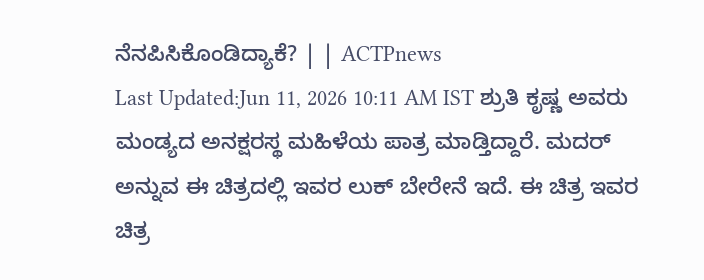ನೆನಪಿಸಿಕೊಂಡಿದ್ಯಾಕೆ? | | ACTPnews
Last Updated:Jun 11, 2026 10:11 AM IST ಶ್ರುತಿ ಕೃಷ್ಣ ಅವರು ಮಂಡ್ಯದ ಅನಕ್ಷರಸ್ಥ ಮಹಿಳೆಯ ಪಾತ್ರ ಮಾಡ್ತಿದ್ದಾರೆ. ಮದರ್ ಅನ್ನುವ ಈ ಚಿತ್ರದಲ್ಲಿ ಇವರ ಲುಕ್ ಬೇರೇನೆ ಇದೆ. ಈ ಚಿತ್ರ ಇವರ ಚಿತ್ರ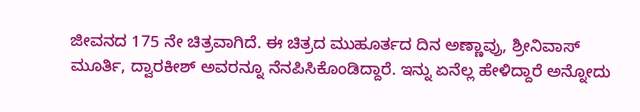ಜೀವನದ 175 ನೇ ಚಿತ್ರವಾಗಿದೆ. ಈ ಚಿತ್ರದ ಮುಹೂರ್ತದ ದಿನ ಅಣ್ಣಾವ್ರು, ಶ್ರೀನಿವಾಸ್ ಮೂರ್ತಿ, ದ್ವಾರಕೀಶ್ ಅವರನ್ನೂ ನೆನಪಿಸಿಕೊಂಡಿದ್ದಾರೆ. ಇನ್ನು ಏನೆಲ್ಲ ಹೇಳಿದ್ದಾರೆ ಅನ್ನೋದು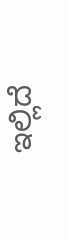ಇಲ್ಲಿದೆ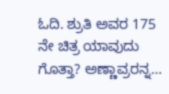ಓದಿ. ಶ್ರುತಿ ಅವರ 175 ನೇ ಚಿತ್ರ ಯಾವುದು ಗೊತ್ತಾ? ಅಣ್ಣಾವ್ರರನ್ನ…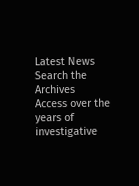Latest News
Search the Archives
Access over the years of investigative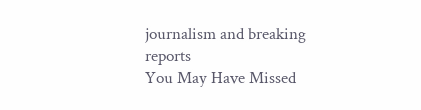journalism and breaking reports
You May Have Missed